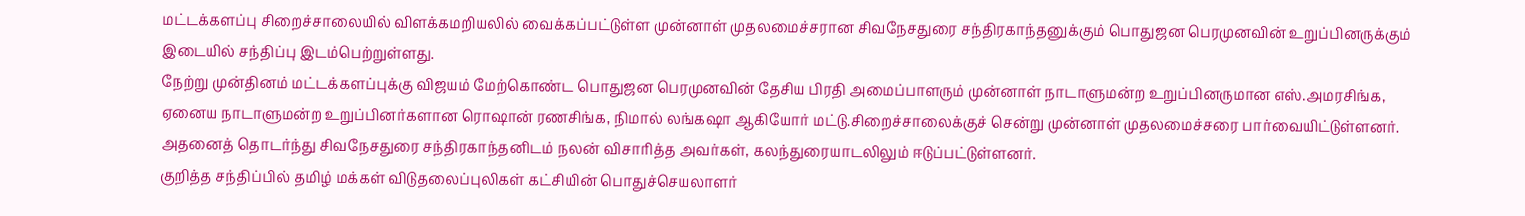மட்டக்களப்பு சிறைச்சாலையில் விளக்கமறியலில் வைக்கப்பட்டுள்ள முன்னாள் முதலமைச்சரான சிவநேசதுரை சந்திரகாந்தனுக்கும் பொதுஜன பெரமுனவின் உறுப்பினருக்கும் இடையில் சந்திப்பு இடம்பெற்றுள்ளது.
நேற்று முன்தினம் மட்டக்களப்புக்கு விஜயம் மேற்கொண்ட பொதுஜன பெரமுனவின் தேசிய பிரதி அமைப்பாளரும் முன்னாள் நாடாளுமன்ற உறுப்பினருமான எஸ்.அமரசிங்க, ஏனைய நாடாளுமன்ற உறுப்பினர்களான ரொஷான் ரணசிங்க, நிமால் லங்கஷா ஆகியோர் மட்டு.சிறைச்சாலைக்குச் சென்று முன்னாள் முதலமைச்சரை பார்வையிட்டுள்ளனர்.
அதனைத் தொடர்ந்து சிவநேசதுரை சந்திரகாந்தனிடம் நலன் விசாரித்த அவர்கள், கலந்துரையாடலிலும் ஈடுப்பட்டுள்ளனர்.
குறித்த சந்திப்பில் தமிழ் மக்கள் விடுதலைப்புலிகள் கட்சியின் பொதுச்செயலாளர்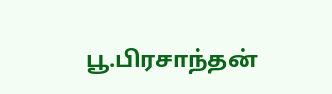பூ.பிரசாந்தன்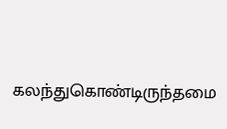கலந்துகொண்டிருந்தமை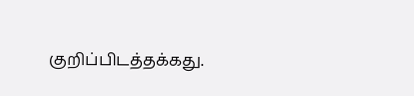குறிப்பிடத்தக்கது.